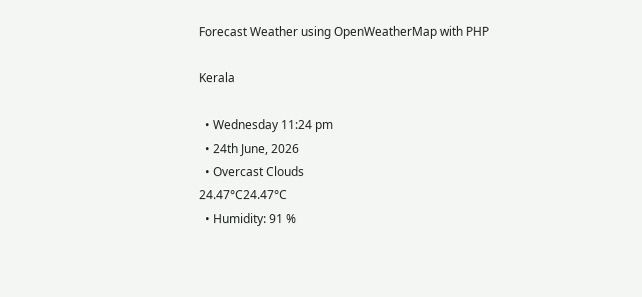Forecast Weather using OpenWeatherMap with PHP

Kerala

  • Wednesday 11:24 pm
  • 24th June, 2026
  • Overcast Clouds
24.47°C24.47°C
  • Humidity: 91 %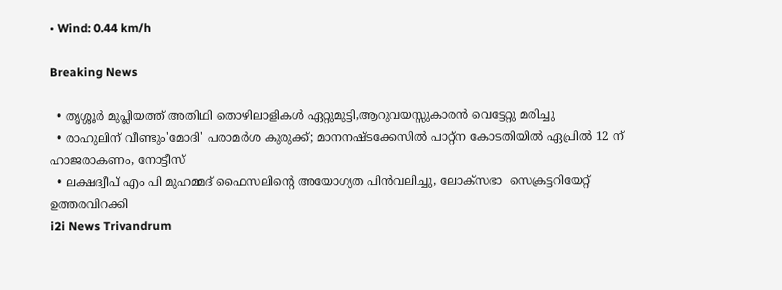• Wind: 0.44 km/h

Breaking News

  • തൃശ്ശൂർ മുപ്ലിയത്ത് അതിഥി തൊഴിലാളികൾ ഏറ്റുമുട്ടി,ആറുവയസ്സുകാരൻ വെട്ടേറ്റു മരിച്ചു
  • രാഹുലിന് വീണ്ടും'മോദി' പരാമര്‍ശ കുരുക്ക്; മാനനഷ്ടക്കേസിൽ പാറ്റ്ന കോടതിയിൽ ഏപ്രിൽ 12 ന് ഹാജരാകണം, നോട്ടീസ്
  • ലക്ഷദ്വീപ് എം പി മുഹമ്മദ് ഫൈസലിൻ്റെ അയോഗ്യത പിൻവലിച്ചു, ലോക്സഭാ  സെക്രട്ടറിയേറ്റ് ഉത്തരവിറക്കി
i2i News Trivandrum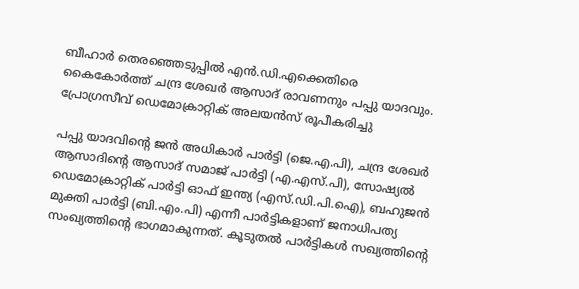ബീഹാര്‍ തെരഞ്ഞെടുപ്പില്‍ എന്‍.ഡി.എക്കെതിരെ കൈകോര്‍ത്ത് ചന്ദ്ര ശേഖര്‍ ആസാദ് രാവണനും പപ്പു യാദവും. പ്രോഗ്രസീവ് ഡെമോക്രാറ്റിക് അലയന്‍സ് രൂപീകരിച്ചു

പപ്പു യാദവിന്റെ ജന്‍ അധികാര്‍ പാര്‍ട്ടി (ജെ.എ.പി), ചന്ദ്ര ശേഖര്‍ ആസാദിന്റെ ആസാദ് സമാജ് പാര്‍ട്ടി (എ.എസ്.പി), സോഷ്യല്‍ ഡെമോക്രാറ്റിക് പാര്‍ട്ടി ഓഫ് ഇന്ത്യ (എസ്.ഡി.പി.ഐ), ബഹുജന്‍ മുക്തി പാര്‍ട്ടി (ബി.എം.പി) എന്നീ പാര്‍ട്ടികളാണ് ജനാധിപത്യ സംഖ്യത്തിന്റെ ഭാഗമാകുന്നത്. കൂടുതല്‍ പാര്‍ട്ടികള്‍ സഖ്യത്തിന്റെ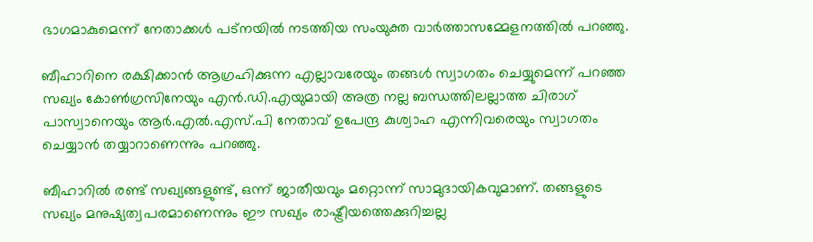ഭാഗമാകുമെന്ന് നേതാക്കള്‍ പട്‌നയില്‍ നടത്തിയ സംയുക്ത വാര്‍ത്താസമ്മേളനത്തില്‍ പറഞ്ഞു.

ബീഹാറിനെ രക്ഷിക്കാന്‍ ആഗ്രഹിക്കുന്ന എല്ലാവരേയും തങ്ങള്‍ സ്വാഗതം ചെയ്യുമെന്ന് പറഞ്ഞ സഖ്യം കോണ്‍ഗ്രസിനേയും എന്‍.ഡി.എയുമായി അത്ര നല്ല ബന്ധത്തിലല്ലാത്ത ചിരാഗ് പാസ്വാനെയും ആര്‍.എല്‍.എസ്.പി നേതാവ് ഉപേന്ദ്ര കുശ്വാഹ എന്നിവരെയും സ്വാഗതം ചെയ്യാന്‍ തയ്യാറാണെന്നും പറഞ്ഞു.

ബീഹാറില്‍ രണ്ട് സഖ്യങ്ങളുണ്ട്, ഒന്ന് ജാതീയവും മറ്റൊന്ന് സാമുദായികവുമാണ്. തങ്ങളുടെ സഖ്യം മനുഷ്യത്വപരമാണെന്നും ഈ സഖ്യം രാഷ്ട്രീയത്തെക്കുറിച്ചല്ല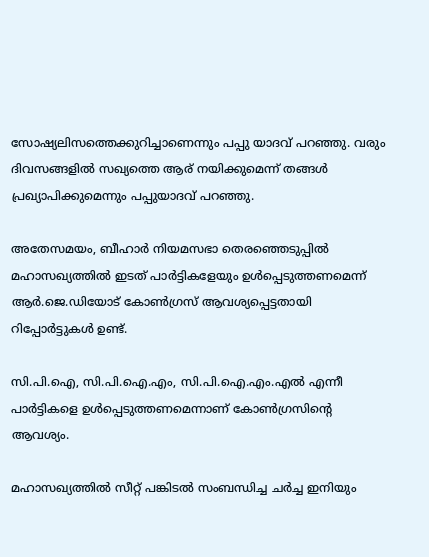സോഷ്യലിസത്തെക്കുറിച്ചാണെന്നും പപ്പു യാദവ് പറഞ്ഞു. വരും ദിവസങ്ങളില്‍ സഖ്യത്തെ ആര് നയിക്കുമെന്ന് തങ്ങള്‍ പ്രഖ്യാപിക്കുമെന്നും പപ്പുയാദവ് പറഞ്ഞു.

അതേസമയം, ബീഹാര്‍ നിയമസഭാ തെരഞ്ഞെടുപ്പില്‍ മഹാസഖ്യത്തില്‍ ഇടത് പാര്‍ട്ടികളേയും ഉള്‍പ്പെടുത്തണമെന്ന് ആര്‍.ജെ.ഡിയോട് കോണ്‍ഗ്രസ് ആവശ്യപ്പെട്ടതായി റിപ്പോര്‍ട്ടുകള്‍ ഉണ്ട്.

സി.പി.ഐ, സി.പി.ഐ.എം, സി.പി.ഐ.എം.എല്‍ എന്നീ പാര്‍ട്ടികളെ ഉള്‍പ്പെടുത്തണമെന്നാണ് കോണ്‍ഗ്രസിന്റെ ആവശ്യം.

മഹാസഖ്യത്തില്‍ സീറ്റ് പങ്കിടല്‍ സംബന്ധിച്ച ചര്‍ച്ച ഇനിയും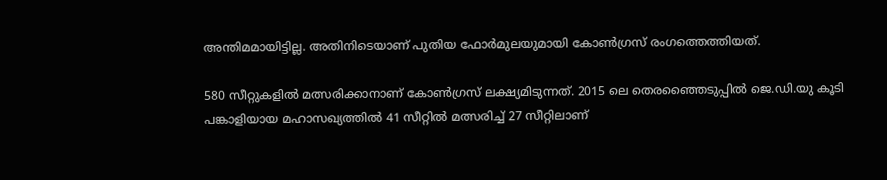അന്തിമമായിട്ടില്ല. അതിനിടെയാണ് പുതിയ ഫോര്‍മുലയുമായി കോണ്‍ഗ്രസ് രംഗത്തെത്തിയത്.

580 സീറ്റുകളില്‍ മത്സരിക്കാനാണ് കോണ്‍ഗ്രസ് ലക്ഷ്യമിടുന്നത്. 2015 ലെ തെരഞ്ഞൈടുപ്പില്‍ ജെ.ഡി.യു കൂടി പങ്കാളിയായ മഹാസഖ്യത്തില്‍ 41 സീറ്റില്‍ മത്സരിച്ച് 27 സീറ്റിലാണ്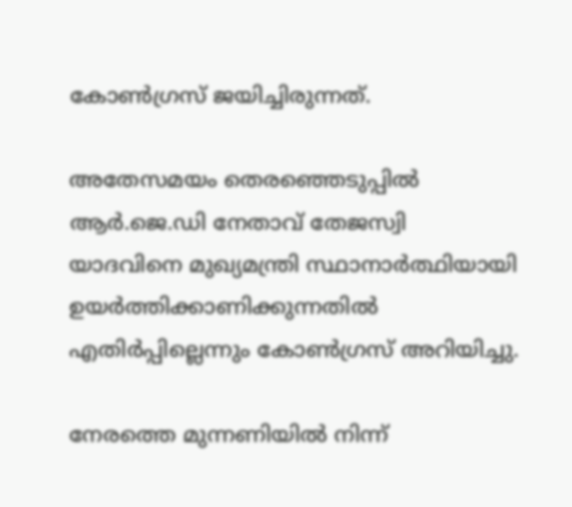കോണ്‍ഗ്രസ് ജയിച്ചിരുന്നത്.

അതേസമയം തെരഞ്ഞെടുപ്പില്‍ ആര്‍.ജെ.ഡി നേതാവ് തേജസ്വി യാദവിനെ മുഖ്യമന്ത്രി സ്ഥാനാര്‍ത്ഥിയായി ഉയര്‍ത്തിക്കാണിക്കുന്നതില്‍ എതിര്‍പ്പില്ലെന്നും കോണ്‍ഗ്രസ് അറിയിച്ചു.

നേരത്തെ മുന്നണിയില്‍ നിന്ന്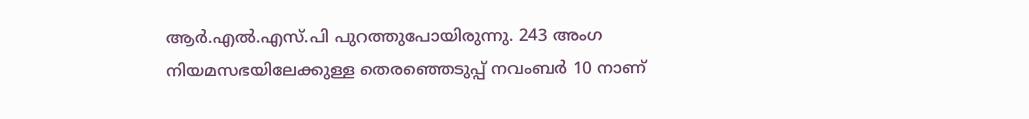ആര്‍.എല്‍.എസ്.പി പുറത്തുപോയിരുന്നു. 243 അംഗ നിയമസഭയിലേക്കുള്ള തെരഞ്ഞെടുപ്പ് നവംബര്‍ 10 നാണ്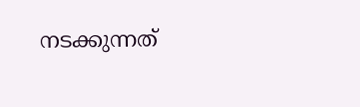നടക്കുന്നത്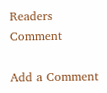Readers Comment

Add a Comment